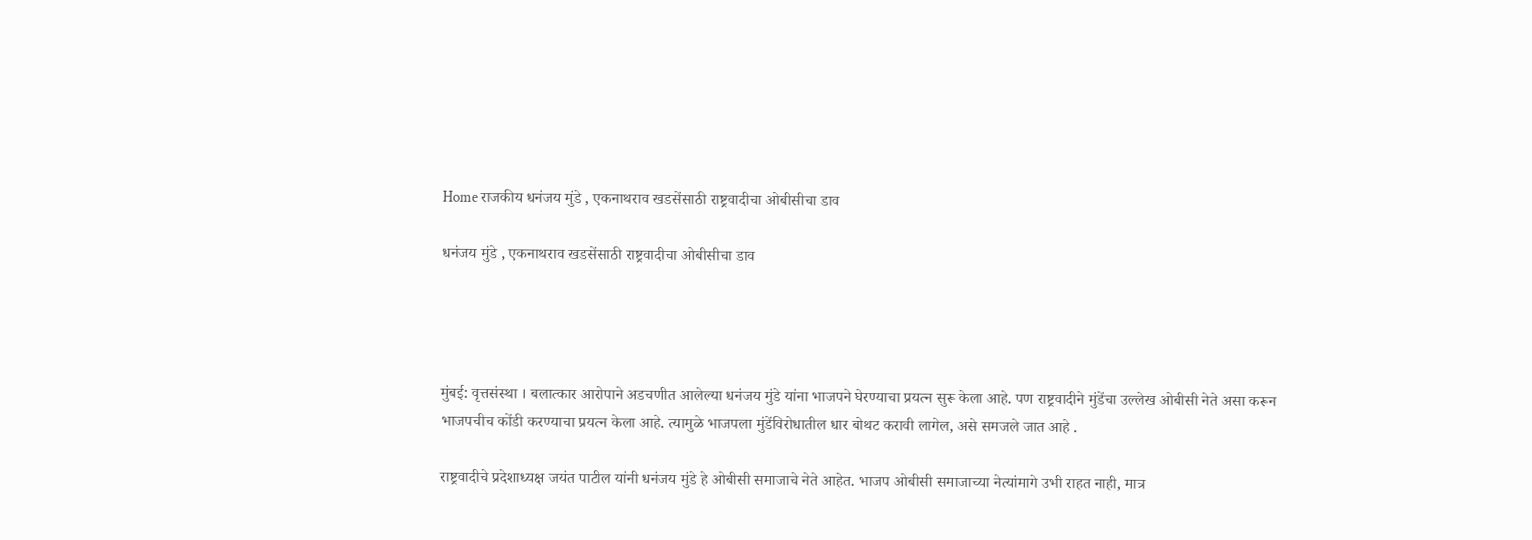Home राजकीय धनंजय मुंडे , एकनाथराव खडसेंसाठी राष्ट्रवादीचा ओबीसीचा डाव

धनंजय मुंडे , एकनाथराव खडसेंसाठी राष्ट्रवादीचा ओबीसीचा डाव




मुंबई: वृत्तसंस्था । बलात्कार आरोपाने अडचणीत आलेल्या धनंजय मुंडे यांना भाजपने घेरण्याचा प्रयत्न सुरू केला आहे. पण राष्ट्रवादीने मुंडेंचा उल्लेख ओबीसी नेते असा करून भाजपचीच कोंडी करण्याचा प्रयत्न केला आहे. त्यामुळे भाजपला मुंडेंविरोधातील धार बोथट करावी लागेल, असे समजले जात आहे .

राष्ट्रवादीचे प्रदेशाध्यक्ष जयंत पाटील यांनी धनंजय मुंडे हे ओबीसी समाजाचे नेते आहेत. भाजप ओबीसी समाजाच्या नेत्यांमागे उभी राहत नाही, मात्र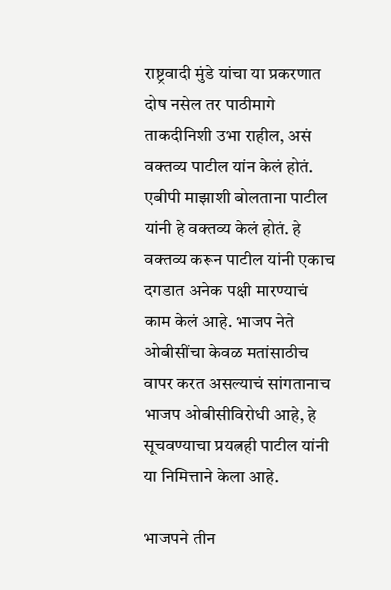राष्ट्रवादी मुंडे यांचा या प्रकरणात दोष नसेल तर पाठीमागे ताकदीनिशी उभा राहील, असं वक्तव्य पाटील यांन केलं होतं. एबीपी माझाशी बोलताना पाटील यांनी हे वक्तव्य केलं होतं. हे वक्तव्य करून पाटील यांनी एकाच दगडात अनेक पक्षी मारण्याचं काम केलं आहे. भाजप नेते ओबीसींचा केवळ मतांसाठीच वापर करत असल्याचं सांगतानाच भाजप ओबीसीविरोधी आहे, हे सूचवण्याचा प्रयत्नही पाटील यांनी या निमित्ताने केला आहे.

भाजपने तीन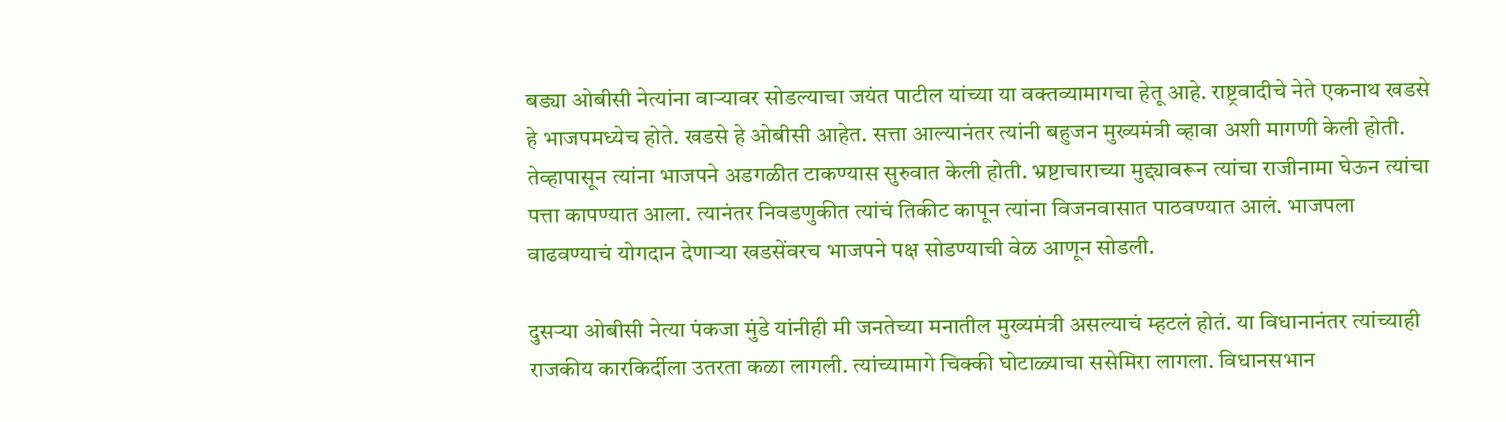बड्या ओबीसी नेत्यांना वाऱ्यावर सोडल्याचा जयंत पाटील यांच्या या वक्तव्यामागचा हेतू आहे. राष्ट्रवादीचे नेते एकनाथ खडसे हे भाजपमध्येच होते. खडसे हे ओबीसी आहेत. सत्ता आल्यानंतर त्यांनी बहुजन मुख्यमंत्री व्हावा अशी मागणी केली होती. तेव्हापासून त्यांना भाजपने अडगळीत टाकण्यास सुरुवात केली होती. भ्रष्टाचाराच्या मुद्द्यावरून त्यांचा राजीनामा घेऊन त्यांचा पत्ता कापण्यात आला. त्यानंतर निवडणुकीत त्यांचं तिकीट कापून त्यांना विजनवासात पाठवण्यात आलं. भाजपला वाढवण्याचं योगदान देणाऱ्या खडसेंवरच भाजपने पक्ष सोडण्याची वेळ आणून सोडली.

दुसऱ्या ओबीसी नेत्या पंकजा मुंडे यांनीही मी जनतेच्या मनातील मुख्यमंत्री असल्याचं म्हटलं होतं. या विधानानंतर त्यांच्याही राजकीय कारकिर्दीला उतरता कळा लागली. त्यांच्यामागे चिक्की घोटाळ्याचा ससेमिरा लागला. विधानसभान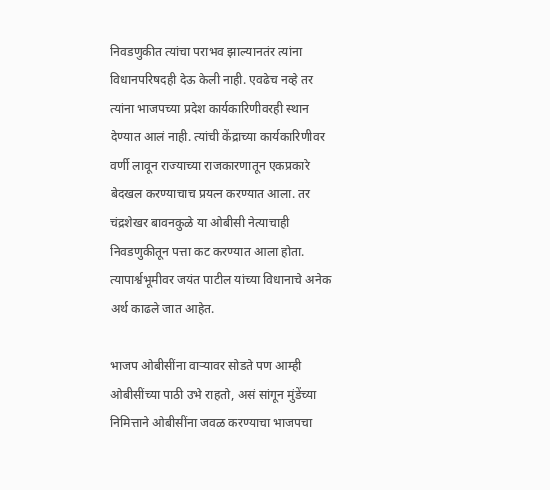निवडणुकीत त्यांचा पराभव झाल्यानतंर त्यांना विधानपरिषदही देऊ केली नाही. एवढेच नव्हे तर त्यांना भाजपच्या प्रदेश कार्यकारिणीवरही स्थान देण्यात आलं नाही. त्यांची केंद्राच्या कार्यकारिणीवर वर्णी लावून राज्याच्या राजकारणातून एकप्रकारे बेदखल करण्याचाच प्रयत्न करण्यात आला. तर चंद्रशेखर बावनकुळे या ओबीसी नेत्याचाही निवडणुकीतून पत्ता कट करण्यात आला होता. त्यापार्श्वभूमीवर जयंत पाटील यांच्या विधानाचे अनेक अर्थ काढले जात आहेत.

भाजप ओबीसींना वाऱ्यावर सोडते पण आम्ही ओबीसींच्या पाठी उभे राहतो, असं सांगून मुंडेंच्या निमित्ताने ओबीसींना जवळ करण्याचा भाजपचा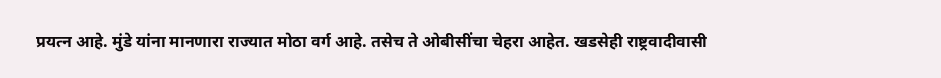प्रयत्न आहे. मुंडे यांना मानणारा राज्यात मोठा वर्ग आहे. तसेच ते ओबीसींचा चेहरा आहेत. खडसेही राष्ट्रवादीवासी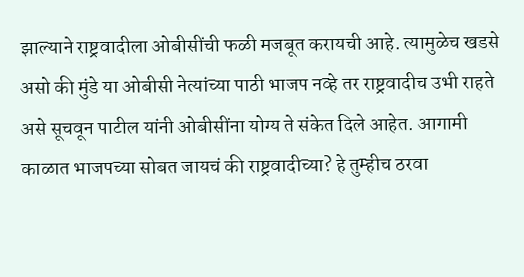झाल्याने राष्ट्रवादीला ओबीसींची फळी मजबूत करायची आहे. त्यामुळेच खडसे असो की मुंडे या ओबीसी नेत्यांच्या पाठी भाजप नव्हे तर राष्ट्रवादीच उभी राहते असे सूचवून पाटील यांनी ओबीसींना योग्य ते संकेत दिले आहेत. आगामी काळात भाजपच्या सोबत जायचं की राष्ट्रवादीच्या? हे तुम्हीच ठरवा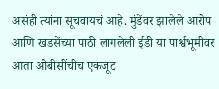असंही त्यांना सूचवायचं आहे. मुंडेंवर झालेले आरोप आणि खडसेंच्या पाठी लागलेली ईडी या पार्श्वभूमीवर आता ओबीसींचीच एकजूट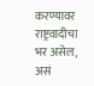करण्यावर राष्ट्रवादीचा भर असेल, असं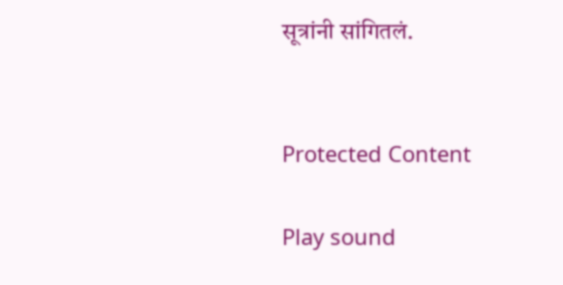सूत्रांनी सांगितलं.


Protected Content

Play sound